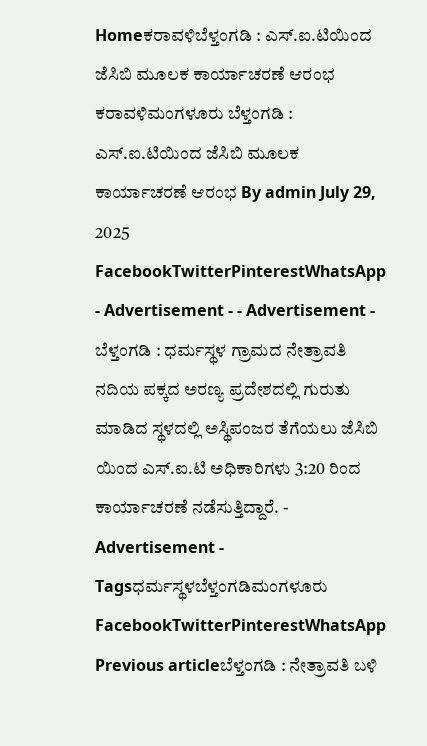Homeಕರಾವಳಿಬೆಳ್ತಂಗಡಿ : ಎಸ್.ಐ.ಟಿಯಿಂದ ಜೆಸಿಬಿ ಮೂಲಕ ಕಾರ್ಯಾಚರಣೆ ಆರಂಭ ಕರಾವಳಿಮಂಗಳೂರು ಬೆಳ್ತಂಗಡಿ : ಎಸ್.ಐ.ಟಿಯಿಂದ ಜೆಸಿಬಿ ಮೂಲಕ ಕಾರ್ಯಾಚರಣೆ ಆರಂಭ By admin July 29, 2025 FacebookTwitterPinterestWhatsApp - Advertisement - - Advertisement - ಬೆಳ್ತಂಗಡಿ : ಧರ್ಮಸ್ಥಳ ಗ್ರಾಮದ ನೇತ್ರಾವತಿ ನದಿಯ ಪಕ್ಕದ ಅರಣ್ಯ ಪ್ರದೇಶದಲ್ಲಿ ಗುರುತು ಮಾಡಿದ ಸ್ಥಳದಲ್ಲಿ ಅಸ್ಥಿಪಂಜರ ತೆಗೆಯಲು ಜೆಸಿಬಿ ಯಿಂದ ಎಸ್.ಐ.ಟಿ ಅಧಿಕಾರಿಗಳು 3:20 ರಿಂದ ಕಾರ್ಯಾಚರಣೆ ನಡೆಸುತ್ತಿದ್ದಾರೆ. - Advertisement - Tagsಧರ್ಮಸ್ಥಳಬೆಳ್ತಂಗಡಿಮಂಗಳೂರು FacebookTwitterPinterestWhatsApp Previous articleಬೆಳ್ತಂಗಡಿ : ನೇತ್ರಾವತಿ ಬಳಿ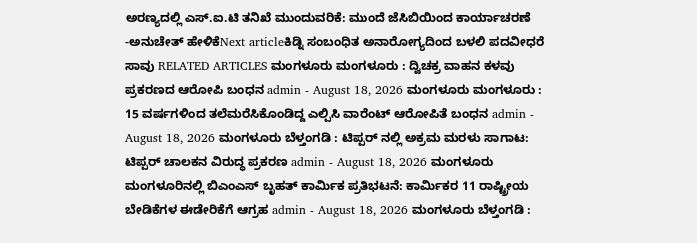ಅರಣ್ಯದಲ್ಲಿ ಎಸ್.ಐ.ಟಿ ತನಿಖೆ ಮುಂದುವರಿಕೆ: ಮುಂದೆ ಜೆಸಿಬಿಯಿಂದ ಕಾರ್ಯಾಚರಣೆ -ಅನುಚೇತ್ ಹೇಳಿಕೆNext articleಕಿಡ್ನಿ ಸಂಬಂಧಿತ ಅನಾರೋಗ್ಯದಿಂದ ಬಳಲಿ ಪದವೀಧರೆ ಸಾವು RELATED ARTICLES ಮಂಗಳೂರು ಮಂಗಳೂರು : ದ್ವಿಚಕ್ರ ವಾಹನ ಕಳವು ಪ್ರಕರಣದ ಆರೋಪಿ ಬಂಧನ admin - August 18, 2026 ಮಂಗಳೂರು ಮಂಗಳೂರು : 15 ವರ್ಷಗಳಿಂದ ತಲೆಮರೆಸಿಕೊಂಡಿದ್ದ ಎಲ್ಪಿಸಿ ವಾರೆಂಟ್ ಆರೋಪಿತೆ ಬಂಧನ admin - August 18, 2026 ಮಂಗಳೂರು ಬೆಳ್ತಂಗಡಿ : ಟಿಪ್ಪರ್ ನಲ್ಲಿ ಅಕ್ರಮ ಮರಳು ಸಾಗಾಟ: ಟಿಪ್ಪರ್ ಚಾಲಕನ ವಿರುದ್ಧ ಪ್ರಕರಣ admin - August 18, 2026 ಮಂಗಳೂರು ಮಂಗಳೂರಿನಲ್ಲಿ ಬಿಎಂಎಸ್ ಬೃಹತ್ ಕಾರ್ಮಿಕ ಪ್ರತಿಭಟನೆ: ಕಾರ್ಮಿಕರ 11 ರಾಷ್ಟ್ರೀಯ ಬೇಡಿಕೆಗಳ ಈಡೇರಿಕೆಗೆ ಆಗ್ರಹ admin - August 18, 2026 ಮಂಗಳೂರು ಬೆಳ್ತಂಗಡಿ :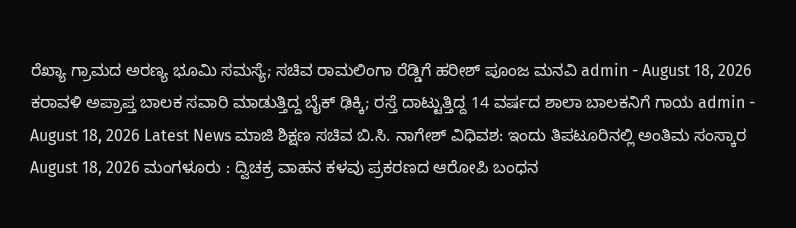ರೆಖ್ಯಾ ಗ್ರಾಮದ ಅರಣ್ಯ ಭೂಮಿ ಸಮಸ್ಯೆ; ಸಚಿವ ರಾಮಲಿಂಗಾ ರೆಡ್ಡಿಗೆ ಹರೀಶ್ ಪೂಂಜ ಮನವಿ admin - August 18, 2026 ಕರಾವಳಿ ಅಪ್ರಾಪ್ತ ಬಾಲಕ ಸವಾರಿ ಮಾಡುತ್ತಿದ್ದ ಬೈಕ್ ಢಿಕ್ಕಿ; ರಸ್ತೆ ದಾಟ್ಟುತ್ತಿದ್ದ 14 ವರ್ಷದ ಶಾಲಾ ಬಾಲಕನಿಗೆ ಗಾಯ admin - August 18, 2026 Latest News ಮಾಜಿ ಶಿಕ್ಷಣ ಸಚಿವ ಬಿ.ಸಿ. ನಾಗೇಶ್ ವಿಧಿವಶ: ಇಂದು ತಿಪಟೂರಿನಲ್ಲಿ ಅಂತಿಮ ಸಂಸ್ಕಾರ August 18, 2026 ಮಂಗಳೂರು : ದ್ವಿಚಕ್ರ ವಾಹನ ಕಳವು ಪ್ರಕರಣದ ಆರೋಪಿ ಬಂಧನ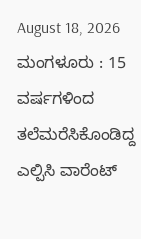August 18, 2026 ಮಂಗಳೂರು : 15 ವರ್ಷಗಳಿಂದ ತಲೆಮರೆಸಿಕೊಂಡಿದ್ದ ಎಲ್ಪಿಸಿ ವಾರೆಂಟ್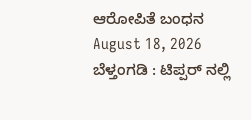ಆರೋಪಿತೆ ಬಂಧನ August 18, 2026 ಬೆಳ್ತಂಗಡಿ : ಟಿಪ್ಪರ್ ನಲ್ಲಿ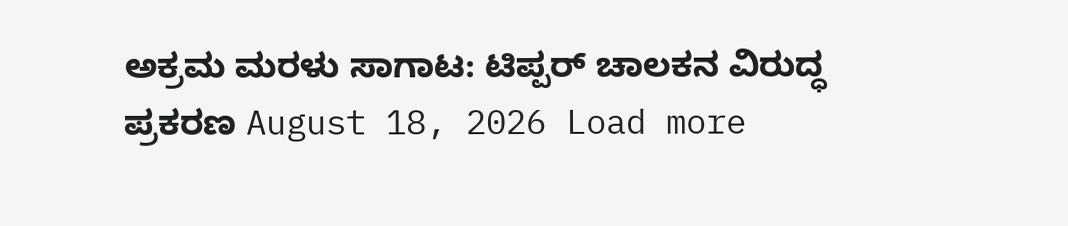ಅಕ್ರಮ ಮರಳು ಸಾಗಾಟ: ಟಿಪ್ಪರ್ ಚಾಲಕನ ವಿರುದ್ಧ ಪ್ರಕರಣ August 18, 2026 Load more